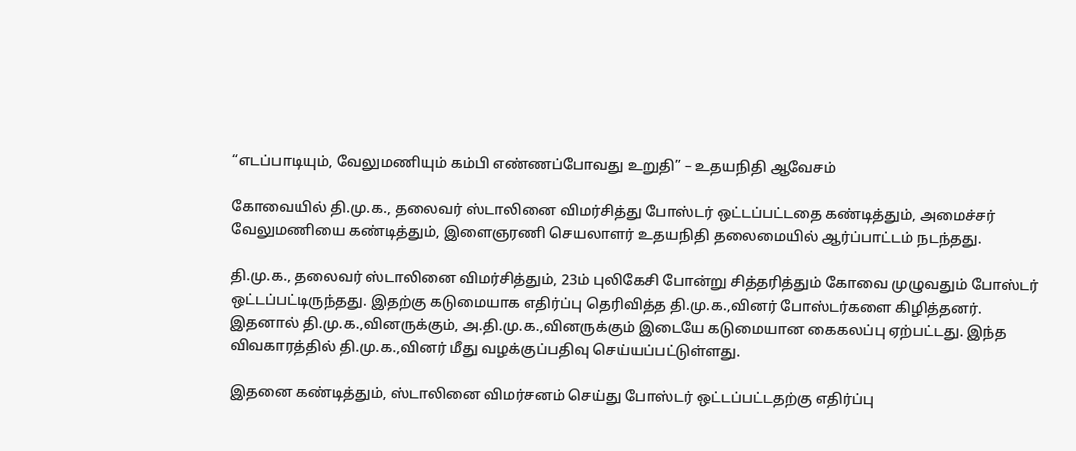“எடப்பாடியும், வேலுமணியும் கம்பி எண்ணப்போவது உறுதி” – உதயநிதி ஆவேசம்

கோவையில் தி.மு.க., தலைவர் ஸ்டாலினை விமர்சித்து போஸ்டர் ஒட்டப்பட்டதை கண்டித்தும், அமைச்சர் வேலுமணியை கண்டித்தும், இளைஞரணி செயலாளர் உதயநிதி தலைமையில் ஆர்ப்பாட்டம் நடந்தது.

தி.மு.க., தலைவர் ஸ்டாலினை விமர்சித்தும், 23ம் புலிகேசி போன்று சித்தரித்தும் கோவை முழுவதும் போஸ்டர் ஒட்டப்பட்டிருந்தது. இதற்கு கடுமையாக எதிர்ப்பு தெரிவித்த தி.மு.க.,வினர் போஸ்டர்களை கிழித்தனர். இதனால் தி.மு.க.,வினருக்கும், அ.தி.மு.க.,வினருக்கும் இடையே கடுமையான கைகலப்பு ஏற்பட்டது. இந்த விவகாரத்தில் தி.மு.க.,வினர் மீது வழக்குப்பதிவு செய்யப்பட்டுள்ளது.

இதனை கண்டித்தும், ஸ்டாலினை விமர்சனம் செய்து போஸ்டர் ஒட்டப்பட்டதற்கு எதிர்ப்பு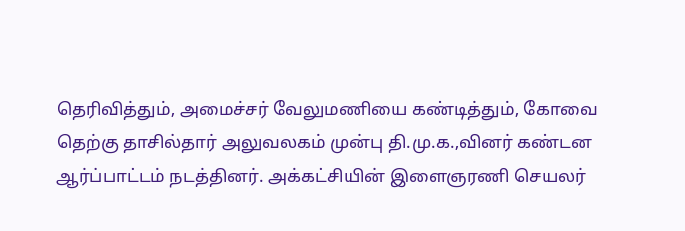தெரிவித்தும், அமைச்சர் வேலுமணியை கண்டித்தும், கோவை தெற்கு தாசில்தார் அலுவலகம் முன்பு தி.மு.க.,வினர் கண்டன ஆர்ப்பாட்டம் நடத்தினர். அக்கட்சியின் இளைஞரணி செயலர்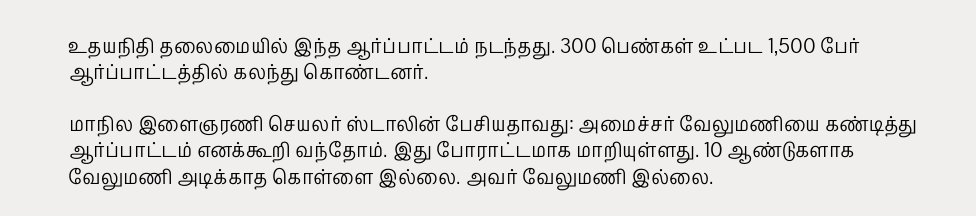உதயநிதி தலைமையில் இந்த ஆர்ப்பாட்டம் நடந்தது. 300 பெண்கள் உட்பட 1,500 பேர் ஆர்ப்பாட்டத்தில் கலந்து கொண்டனர்.

மாநில இளைஞரணி செயலர் ஸ்டாலின் பேசியதாவது: அமைச்சர் வேலுமணியை கண்டித்து ஆர்ப்பாட்டம் எனக்கூறி வந்தோம். இது போராட்டமாக மாறியுள்ளது. 10 ஆண்டுகளாக வேலுமணி அடிக்காத கொள்ளை இல்லை. அவர் வேலுமணி இல்லை.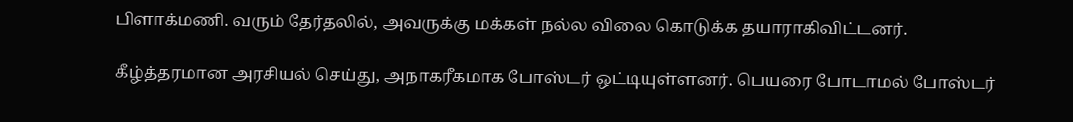பிளாக்மணி. வரும் தேர்தலில், அவருக்கு மக்கள் நல்ல விலை கொடுக்க தயாராகிவிட்டனர்.

கீழ்த்தரமான அரசியல் செய்து, அநாகரீகமாக போஸ்டர் ஒட்டியுள்ளனர். பெயரை போடாமல் போஸ்டர்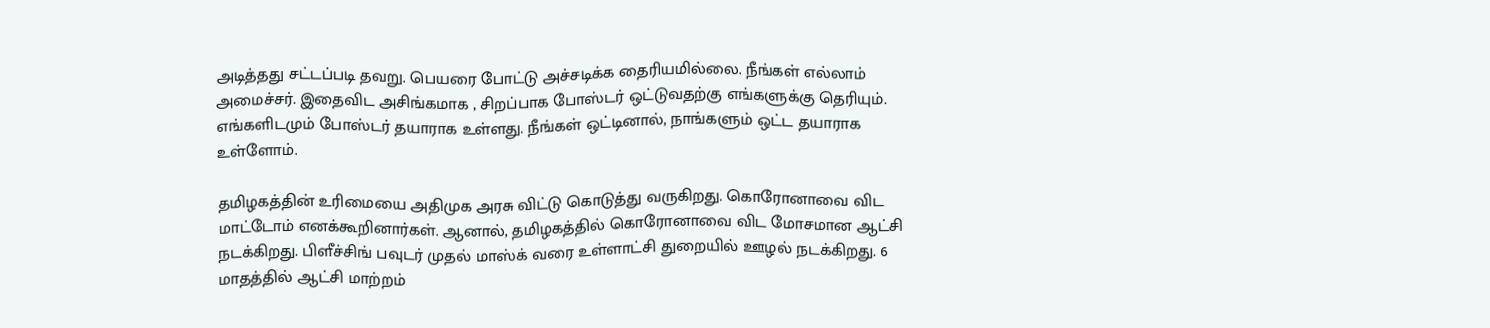அடித்தது சட்டப்படி தவறு. பெயரை போட்டு அச்சடிக்க தைரியமில்லை. நீங்கள் எல்லாம் அமைச்சர். இதைவிட அசிங்கமாக , சிறப்பாக போஸ்டர் ஒட்டுவதற்கு எங்களுக்கு தெரியும். எங்களிடமும் போஸ்டர் தயாராக உள்ளது. நீங்கள் ஒட்டினால், நாங்களும் ஒட்ட தயாராக உள்ளோம்.

தமிழகத்தின் உரிமையை அதிமுக அரசு விட்டு கொடுத்து வருகிறது. கொரோனாவை விட மாட்டோம் எனக்கூறினார்கள். ஆனால், தமிழகத்தில் கொரோனாவை விட மோசமான ஆட்சி நடக்கிறது. பிளீச்சிங் பவுடர் முதல் மாஸ்க் வரை உள்ளாட்சி துறையில் ஊழல் நடக்கிறது. 6 மாதத்தில் ஆட்சி மாற்றம்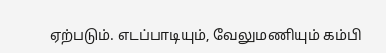ஏற்படும். எடப்பாடியும், வேலுமணியும் கம்பி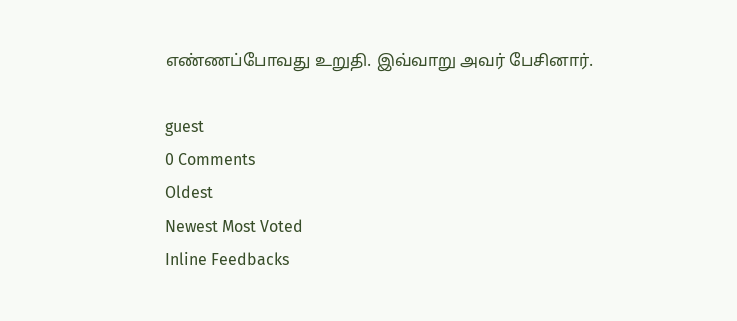எண்ணப்போவது உறுதி. இவ்வாறு அவர் பேசினார்.

guest
0 Comments
Oldest
Newest Most Voted
Inline Feedbacks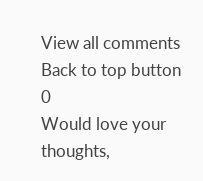View all comments
Back to top button
0
Would love your thoughts,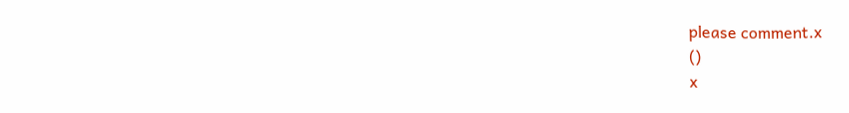please comment.x
()
x